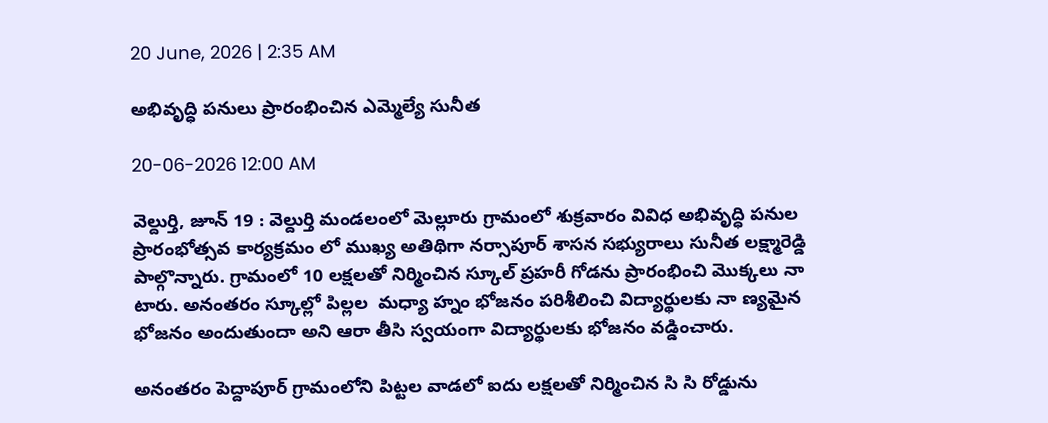20 June, 2026 | 2:35 AM

అభివృద్ధి పనులు ప్రారంభించిన ఎమ్మెల్యే సునీత

20-06-2026 12:00 AM

వెల్దుర్తి, జూన్ 19 : వెల్దుర్తి మండలంలో మెల్లూరు గ్రామంలో శుక్రవారం వివిధ అభివృద్ధి పనుల  ప్రారంభోత్సవ కార్యక్రమం లో ముఖ్య అతిథిగా నర్సాపూర్ శాసన సభ్యురాలు సునీత లక్ష్మారెడ్డి పాల్గొన్నారు. గ్రామంలో 10 లక్షలతో నిర్మించిన స్కూల్ ప్రహరీ గోడను ప్రారంభించి మొక్కలు నా టారు. అనంతరం స్కూల్లో పిల్లల  మధ్యా హ్నం భోజనం పరిశీలించి విద్యార్థులకు నా ణ్యమైన భోజనం అందుతుందా అని ఆరా తీసి స్వయంగా విద్యార్థులకు భోజనం వడ్డించారు.

అనంతరం పెద్దాపూర్ గ్రామంలోని పిట్టల వాడలో ఐదు లక్షలతో నిర్మించిన సి సి రోడ్డును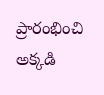ప్రారంభించి అక్కడి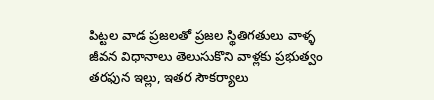పిట్టల వాడ ప్రజలతో ప్రజల స్థితిగతులు వాళ్ళ జీవన విధానాలు తెలుసుకొని వాళ్లకు ప్రభుత్వం తరఫున ఇల్లు, ఇతర సౌకర్యాలు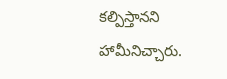కల్పిస్తానని హామీనిచ్చారు.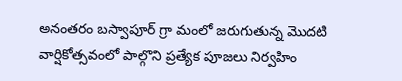అనంతరం బస్వాపూర్ గ్రా మంలో జరుగుతున్న మొదటి వార్షికోత్సవంలో పాల్గొని ప్రత్యేక పూజలు నిర్వహిం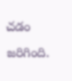చడం జరిగింది.